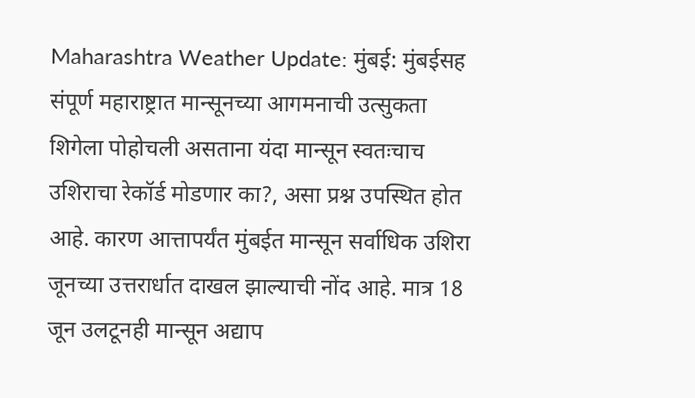Maharashtra Weather Update: मुंबई: मुंबईसह संपूर्ण महाराष्ट्रात मान्सूनच्या आगमनाची उत्सुकता शिगेला पोहोचली असताना यंदा मान्सून स्वतःचाच उशिराचा रेकॉर्ड मोडणार का?, असा प्रश्न उपस्थित होत आहे. कारण आत्तापर्यंत मुंबईत मान्सून सर्वाधिक उशिरा जूनच्या उत्तरार्धात दाखल झाल्याची नोंद आहे. मात्र 18 जून उलटूनही मान्सून अद्याप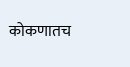कोकणातच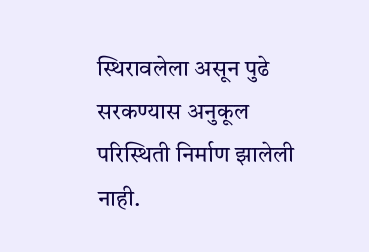स्थिरावलेला असून पुढे सरकण्यास अनुकूल परिस्थिती निर्माण झालेली नाही.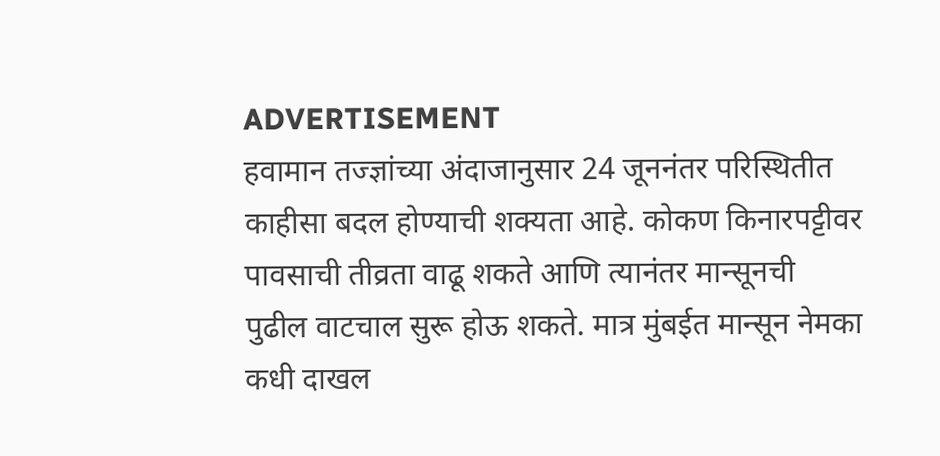ADVERTISEMENT
हवामान तज्ज्ञांच्या अंदाजानुसार 24 जूननंतर परिस्थितीत काहीसा बदल होण्याची शक्यता आहे. कोकण किनारपट्टीवर पावसाची तीव्रता वाढू शकते आणि त्यानंतर मान्सूनची पुढील वाटचाल सुरू होऊ शकते. मात्र मुंबईत मान्सून नेमका कधी दाखल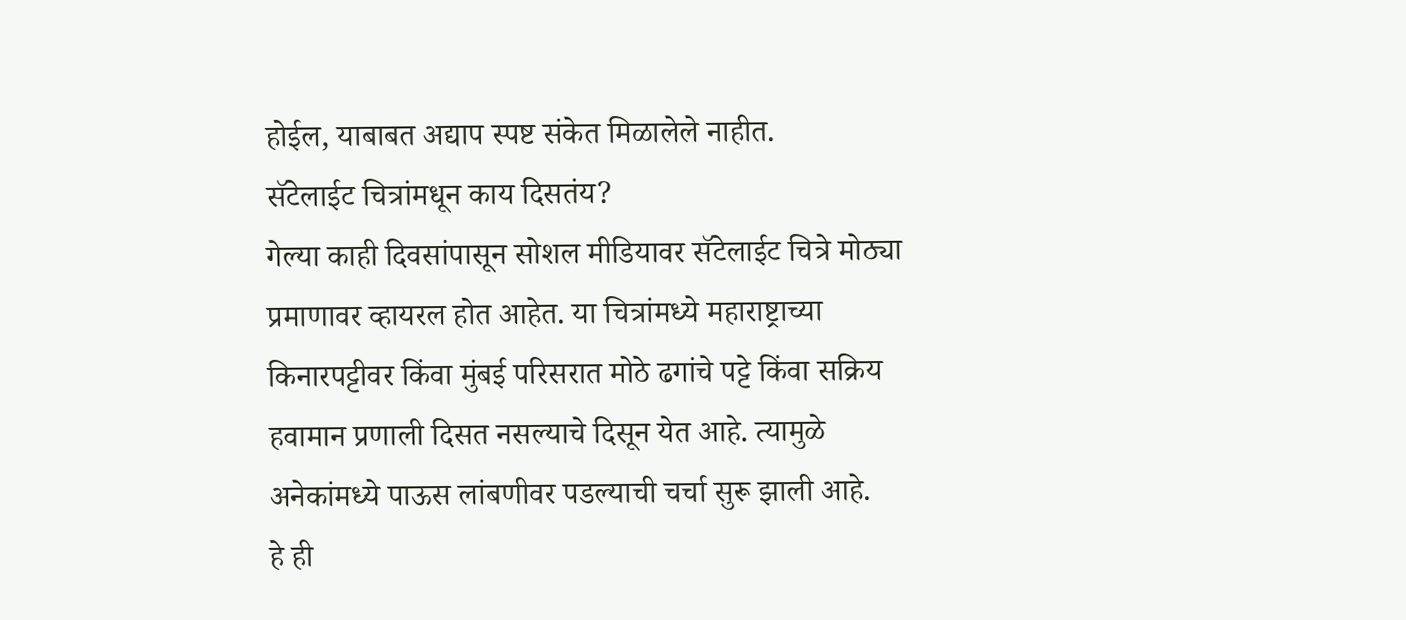होईल, याबाबत अद्याप स्पष्ट संकेत मिळालेले नाहीत.
सॅटेलाईट चित्रांमधून काय दिसतंय?
गेल्या काही दिवसांपासून सोशल मीडियावर सॅटेलाईट चित्रे मोठ्या प्रमाणावर व्हायरल होत आहेत. या चित्रांमध्ये महाराष्ट्राच्या किनारपट्टीवर किंवा मुंबई परिसरात मोठे ढगांचे पट्टे किंवा सक्रिय हवामान प्रणाली दिसत नसल्याचे दिसून येत आहे. त्यामुळे अनेकांमध्ये पाऊस लांबणीवर पडल्याची चर्चा सुरू झाली आहे.
हे ही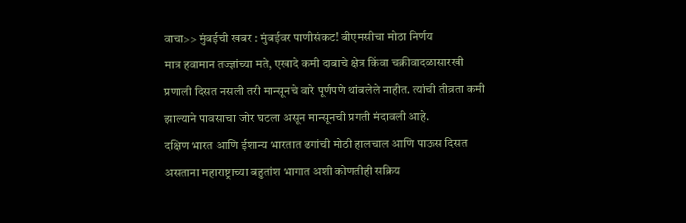वाचा>> मुंबईची खबर : मुंबईवर पाणीसंकट! बीएमसीचा मोठा निर्णय
मात्र हवामान तज्ज्ञांच्या मते, एखादे कमी दाबाचे क्षेत्र किंवा चक्रीवादळासारखी प्रणाली दिसत नसली तरी मान्सूनचे वारे पूर्णपणे थांबलेले नाहीत. त्यांची तीव्रता कमी झाल्याने पावसाचा जोर घटला असून मान्सूनची प्रगती मंदावली आहे.
दक्षिण भारत आणि ईशान्य भारतात ढगांची मोठी हालचाल आणि पाऊस दिसत असताना महाराष्ट्राच्या बहुतांश भागात अशी कोणतीही सक्रिय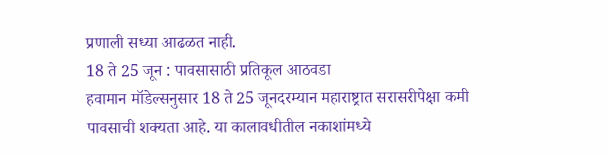प्रणाली सध्या आढळत नाही.
18 ते 25 जून : पावसासाठी प्रतिकूल आठवडा
हवामान मॉडेल्सनुसार 18 ते 25 जूनदरम्यान महाराष्ट्रात सरासरीपेक्षा कमी पावसाची शक्यता आहे. या कालावधीतील नकाशांमध्ये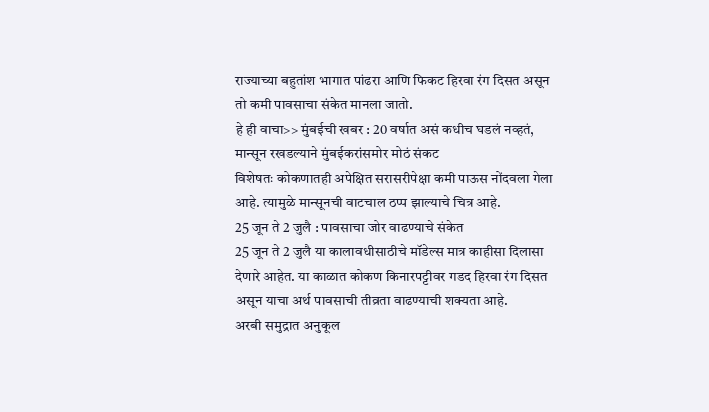राज्याच्या बहुतांश भागात पांढरा आणि फिकट हिरवा रंग दिसत असून तो कमी पावसाचा संकेत मानला जातो.
हे ही वाचा>> मुंबईची खबर : 20 वर्षात असं कधीच घडलं नव्हतं, मान्सून रखडल्याने मुंबईकरांसमोर मोठं संकट
विशेषतः कोकणातही अपेक्षित सरासरीपेक्षा कमी पाऊस नोंदवला गेला आहे. त्यामुळे मान्सूनची वाटचाल ठप्प झाल्याचे चित्र आहे.
25 जून ते 2 जुलै : पावसाचा जोर वाढण्याचे संकेत
25 जून ते 2 जुलै या कालावधीसाठीचे मॉडेल्स मात्र काहीसा दिलासा देणारे आहेत. या काळात कोकण किनारपट्टीवर गडद हिरवा रंग दिसत असून याचा अर्थ पावसाची तीव्रता वाढण्याची शक्यता आहे.
अरबी समुद्रात अनुकूल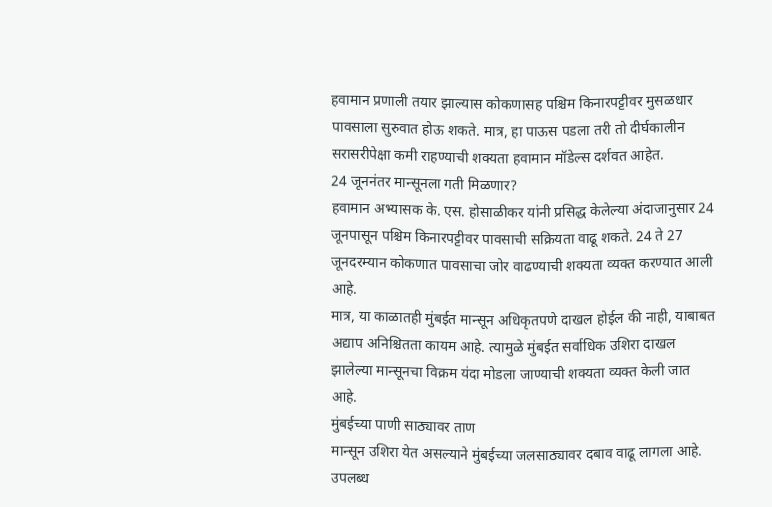हवामान प्रणाली तयार झाल्यास कोकणासह पश्चिम किनारपट्टीवर मुसळधार पावसाला सुरुवात होऊ शकते. मात्र, हा पाऊस पडला तरी तो दीर्घकालीन सरासरीपेक्षा कमी राहण्याची शक्यता हवामान मॉडेल्स दर्शवत आहेत.
24 जूननंतर मान्सूनला गती मिळणार?
हवामान अभ्यासक के. एस. होसाळीकर यांनी प्रसिद्ध केलेल्या अंदाजानुसार 24 जूनपासून पश्चिम किनारपट्टीवर पावसाची सक्रियता वाढू शकते. 24 ते 27 जूनदरम्यान कोकणात पावसाचा जोर वाढण्याची शक्यता व्यक्त करण्यात आली आहे.
मात्र, या काळातही मुंबईत मान्सून अधिकृतपणे दाखल होईल की नाही, याबाबत अद्याप अनिश्चितता कायम आहे. त्यामुळे मुंबईत सर्वाधिक उशिरा दाखल झालेल्या मान्सूनचा विक्रम यंदा मोडला जाण्याची शक्यता व्यक्त केली जात आहे.
मुंबईच्या पाणी साठ्यावर ताण
मान्सून उशिरा येत असल्याने मुंबईच्या जलसाठ्यावर दबाव वाढू लागला आहे. उपलब्ध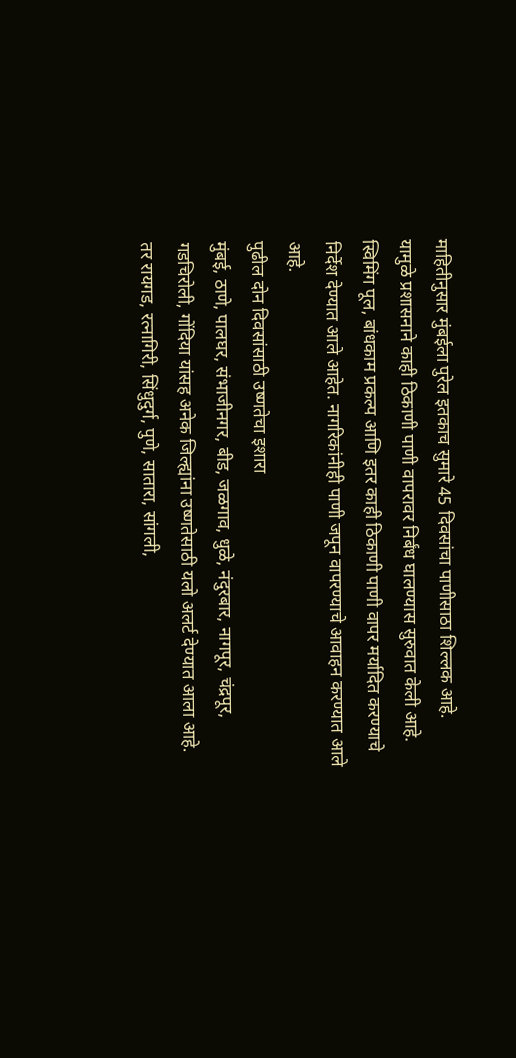माहितीनुसार मुंबईला पुरेल इतकाच सुमारे 45 दिवसांचा पाणीसाठा शिल्लक आहे.
यामुळे प्रशासनाने काही ठिकाणी पाणी वापरावर निर्बंध घालण्यास सुरुवात केली आहे. स्विमिंग पूल, बांधकाम प्रकल्प आणि इतर काही ठिकाणी पाणी वापर मर्यादित करण्याचे निर्देश देण्यात आले आहेत. नागरिकांनीही पाणी जपून वापरण्याचे आवाहन करण्यात आले आहे.
पुढील दोन दिवसांसाठी उष्णतेचा इशारा
मुंबई, ठाणे, पालघर, संभाजीनगर, बीड, जळगाव, धुळे, नंदुरबार, नागपूर, चंद्रपूर, गडचिरोली, गोंदिया यांसह अनेक जिल्ह्यांना उष्णतेसाठी यलो अलर्ट देण्यात आला आहे.
तर रायगड, रत्नागिरी, सिंधुदुर्ग, पुणे, सातारा, सांगली,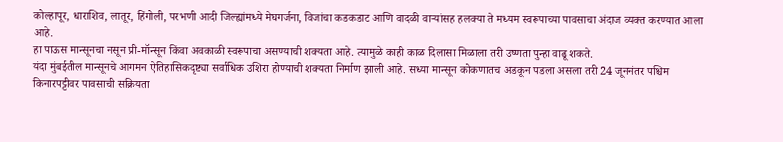कोल्हापूर, धाराशिव, लातूर, हिंगोली, परभणी आदी जिल्ह्यांमध्ये मेघगर्जना, विजांचा कडकडाट आणि वादळी वाऱ्यांसह हलक्या ते मध्यम स्वरूपाच्या पावसाचा अंदाज व्यक्त करण्यात आला आहे.
हा पाऊस मान्सूनचा नसून प्री-मॉन्सून किंवा अवकाळी स्वरूपाचा असण्याची शक्यता आहे. त्यामुळे काही काळ दिलासा मिळाला तरी उष्णता पुन्हा वाढू शकते.
यंदा मुंबईतील मान्सूनचे आगमन ऐतिहासिकदृष्ट्या सर्वाधिक उशिरा होण्याची शक्यता निर्माण झाली आहे. सध्या मान्सून कोकणातच अडकून पडला असला तरी 24 जूननंतर पश्चिम किनारपट्टीवर पावसाची सक्रियता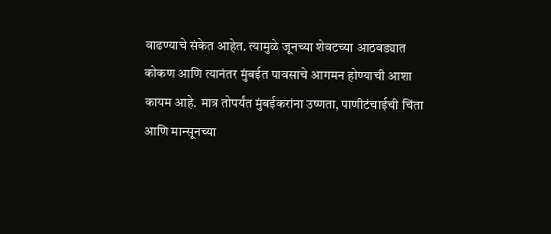वाढण्याचे संकेत आहेत. त्यामुळे जूनच्या शेवटच्या आठवड्यात कोकण आणि त्यानंतर मुंबईत पावसाचे आगमन होण्याची आशा कायम आहे. मात्र तोपर्यंत मुंबईकरांना उष्णता, पाणीटंचाईची चिंता आणि मान्सूनच्या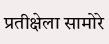प्रतीक्षेला सामोरे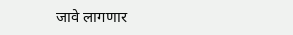जावे लागणार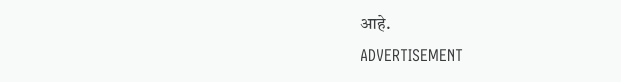आहे.
ADVERTISEMENT